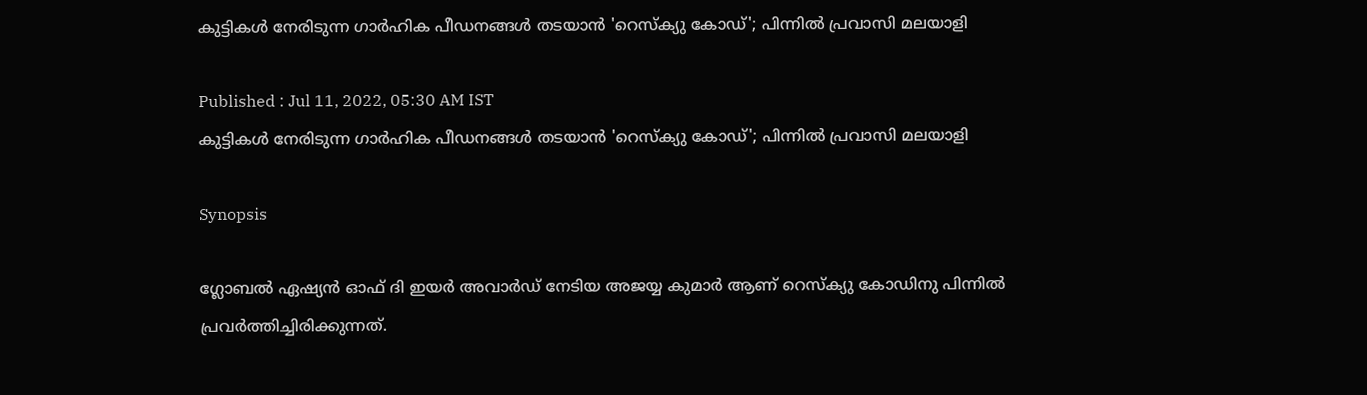കുട്ടികള്‍ നേരിടുന്ന ഗാര്‍ഹിക പീഡനങ്ങള്‍ തടയാന്‍ 'റെസ്‌ക്യു കോഡ്'; പിന്നില്‍ പ്രവാസി മലയാളി

Published : Jul 11, 2022, 05:30 AM IST
കുട്ടികള്‍ നേരിടുന്ന ഗാര്‍ഹിക പീഡനങ്ങള്‍ തടയാന്‍ 'റെസ്‌ക്യു കോഡ്'; പിന്നില്‍ പ്രവാസി മലയാളി

Synopsis

ഗ്ലോബൽ ഏഷ്യൻ ഓഫ് ദി ഇയർ അവാർഡ് നേടിയ അജയ്യ കുമാർ ആണ് റെസ്‌ക്യു കോഡിനു പിന്നിൽ പ്രവർത്തിച്ചിരിക്കുന്നത്.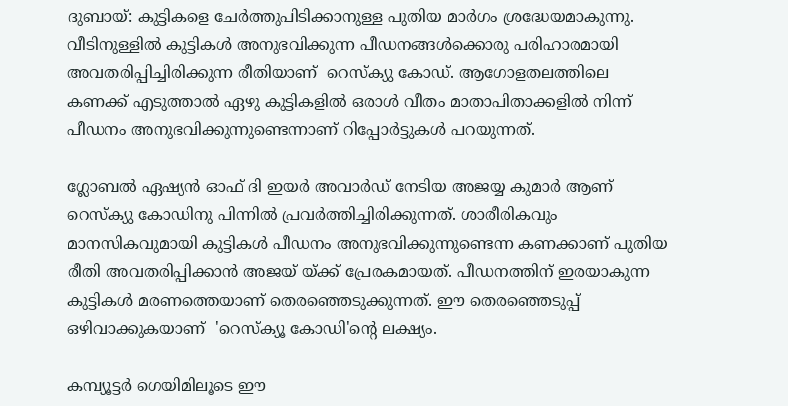ദുബായ്: കുട്ടികളെ ചേർത്തുപിടിക്കാനുള്ള പുതിയ മാർഗം ശ്രദ്ധേയമാകുന്നു. വീടിനുള്ളിൽ കുട്ടികൾ അനുഭവിക്കുന്ന പീഡനങ്ങൾക്കൊരു പരിഹാരമായി അവതരിപ്പിച്ചിരിക്കുന്ന രീതിയാണ്  റെസ്‌ക്യു കോഡ്. ആഗോളതലത്തിലെ കണക്ക് എടുത്താൽ ഏഴു കുട്ടികളിൽ ഒരാൾ വീതം മാതാപിതാക്കളിൽ നിന്ന് പീഡനം അനുഭവിക്കുന്നുണ്ടെന്നാണ് റിപ്പോർട്ടുകൾ പറയുന്നത്.

ഗ്ലോബൽ ഏഷ്യൻ ഓഫ് ദി ഇയർ അവാർഡ് നേടിയ അജയ്യ കുമാർ ആണ് റെസ്‌ക്യു കോഡിനു പിന്നിൽ പ്രവർത്തിച്ചിരിക്കുന്നത്. ശാരീരികവും മാനസികവുമായി കുട്ടികൾ പീഡനം അനുഭവിക്കുന്നുണ്ടെന്ന കണക്കാണ് പുതിയ രീതി അവതരിപ്പിക്കാൻ അജയ് യ്ക്ക് പ്രേരകമായത്. പീഡനത്തിന് ഇരയാകുന്ന കുട്ടികൾ മരണത്തെയാണ് തെരഞ്ഞെടുക്കുന്നത്. ഈ തെരഞ്ഞെടുപ്പ് ഒഴിവാക്കുകയാണ്  'റെസ്‌ക്യൂ കോഡി'ന്റെ ലക്ഷ്യം.

കമ്പ്യൂട്ടർ ഗെയിമിലൂടെ ഈ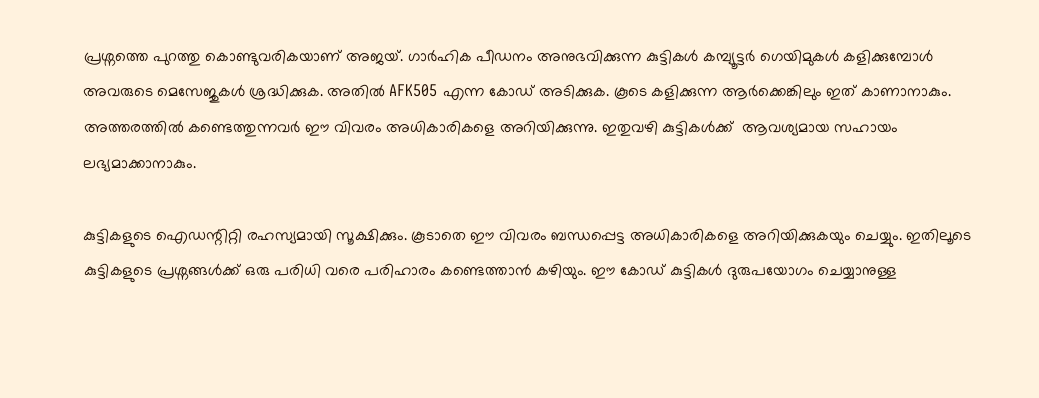പ്രശ്നത്തെ പുറത്തു കൊണ്ടുവരികയാണ് അജയ്. ഗാർഹിക പീഡനം അനുഭവിക്കുന്ന കുട്ടികൾ കമ്പ്യൂട്ടർ ഗെയിമുകൾ കളിക്കുമ്പോൾ അവരുടെ മെസേജുകൾ ശ്രദ്ധിക്കുക. അതിൽ AFK505 എന്ന കോഡ് അടിക്കുക. കൂടെ കളിക്കുന്ന ആർക്കെങ്കിലും ഇത് കാണാനാകും. അത്തരത്തിൽ കണ്ടെത്തുന്നവർ ഈ വിവരം അധികാരികളെ അറിയിക്കുന്നു. ഇതുവഴി കുട്ടികൾക്ക്  ആവശ്യമായ സഹായം ലഭ്യമാക്കാനാകും.

കുട്ടികളുടെ ഐഡന്റിറ്റി രഹസ്യമായി സൂക്ഷിക്കും. കൂടാതെ ഈ വിവരം ബന്ധപ്പെട്ട അധികാരികളെ അറിയിക്കുകയും ചെയ്യും. ഇതിലൂടെ കുട്ടികളുടെ പ്രശ്നങ്ങൾക്ക് ഒരു പരിധി വരെ പരിഹാരം കണ്ടെത്താൻ കഴിയും. ഈ കോഡ് കുട്ടികൾ ദുരുപയോഗം ചെയ്യാനുള്ള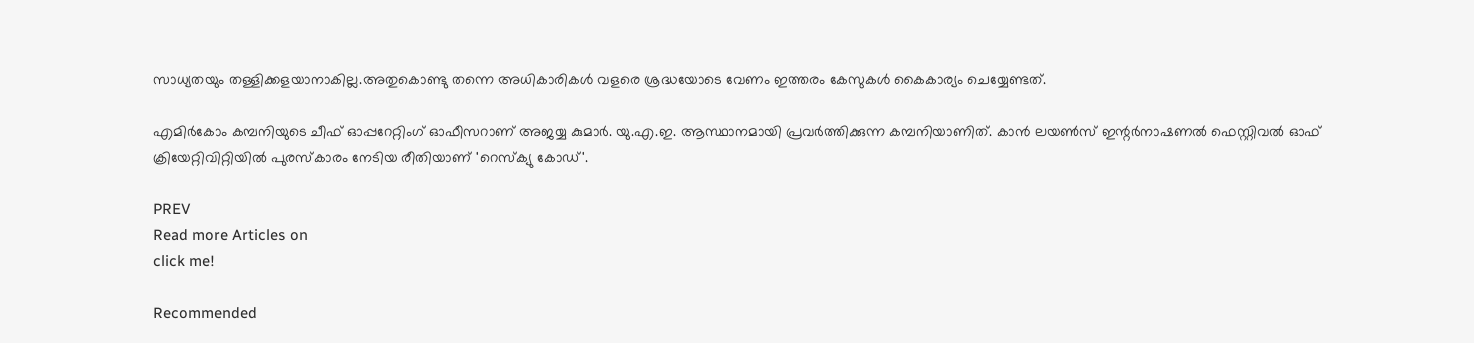സാധ്യതയും തള്ളിക്കളയാനാകില്ല.അതുകൊണ്ടു തന്നെ അധികാരികൾ വളരെ ശ്രദ്ധയോടെ വേണം ഇത്തരം കേസുകൾ കൈകാര്യം ചെയ്യേണ്ടത്.

എമിർകോം കമ്പനിയുടെ ചീഫ് ഓപ്പറേറ്റിംഗ് ഓഫീസറാണ് അജയ്യ കുമാർ‌. യു.എ.ഇ. ആസ്ഥാനമായി പ്രവർത്തിക്കുന്ന കമ്പനിയാണിത്. കാൻ ലയൺസ് ഇന്റർനാഷണൽ ഫെസ്റ്റിവൽ ഓഫ് ക്രിയേറ്റിവിറ്റിയിൽ പുരസ്‌കാരം നേടിയ രീതിയാണ് 'റെസ്‌ക്യു കോഡ്'.

PREV
Read more Articles on
click me!

Recommended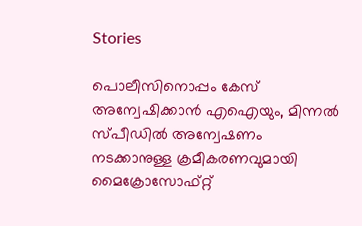Stories

പൊലീസിനൊപ്പം കേസ് അന്വേഷിക്കാൻ എഐയും, മിന്നൽ സ്പീഡിൽ അന്വേഷണം നടക്കാനുള്ള ക്രമീകരണവുമായി മൈക്രോസോഫ്റ്റ്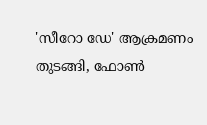'സീറോ ഡേ' ആക്രമണം തുടങ്ങി, ഫോൺ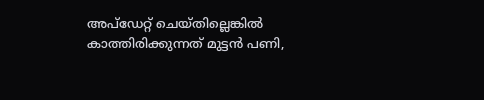അപ്‍ഡേറ്റ് ചെയ്തില്ലെങ്കിൽ കാത്തിരിക്കുന്നത് മുട്ടൻ പണി,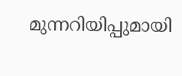മുന്നറിയിപ്പുമായി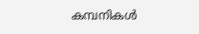കമ്പനികൾ